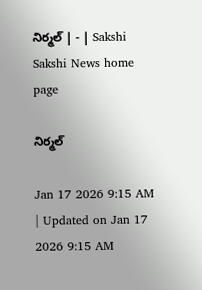నిర్మల్‌ | - | Sakshi
Sakshi News home page

నిర్మల్‌

Jan 17 2026 9:15 AM | Updated on Jan 17 2026 9:15 AM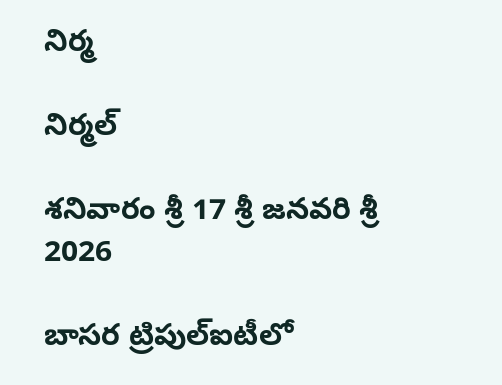నిర్మ

నిర్మల్‌

శనివారం శ్రీ 17 శ్రీ జనవరి శ్రీ 2026

బాసర ట్రిపుల్‌ఐటీలో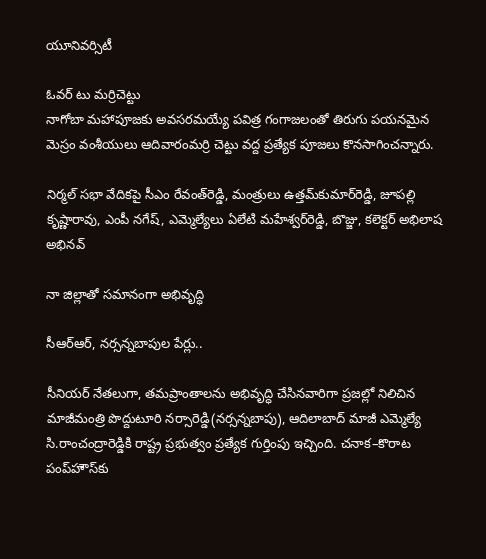యూనివర్సిటీ

ఓవర్‌ టు మర్రిచెట్టు
నాగోబా మహాపూజకు అవసరమయ్యే పవిత్ర గంగాజలంతో తిరుగు పయనమైన మెస్రం వంశీయులు ఆదివారంమర్రి చెట్టు వద్ద ప్రత్యేక పూజలు కొనసాగించన్నారు.

నిర్మల్‌ సభా వేదికపై సీఎం రేవంత్‌రెడ్డి, మంత్రులు ఉత్తమ్‌కుమార్‌రెడ్డి, జూపల్లి కృష్ణారావు, ఎంపీ నగేష్‌, ఎమ్మెల్యేలు ఏలేటి మహేశ్వర్‌రెడ్డి, బొజ్జు, కలెక్టర్‌ అభిలాష అభినవ్‌

నా జిల్లాతో సమానంగా అభివృద్ధి

సీఆర్‌ఆర్‌, నర్సన్నబాపుల పేర్లు..

సీనియర్‌ నేతలుగా, తమప్రాంతాలను అభివృద్ధి చేసినవారిగా ప్రజల్లో నిలిచిన మాజీమంత్రి పొద్దుటూరి నర్సారెడ్డి(నర్సన్నబాపు), ఆదిలాబాద్‌ మాజీ ఎమ్మెల్యే సి.రాంచంద్రారెడ్డికి రాష్ట్ర ప్రభుత్వం ప్రత్యేక గుర్తింపు ఇచ్చింది. చనాక–కొరాట పంప్‌హౌస్‌కు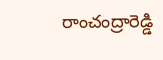రాంచంద్రారెడ్డి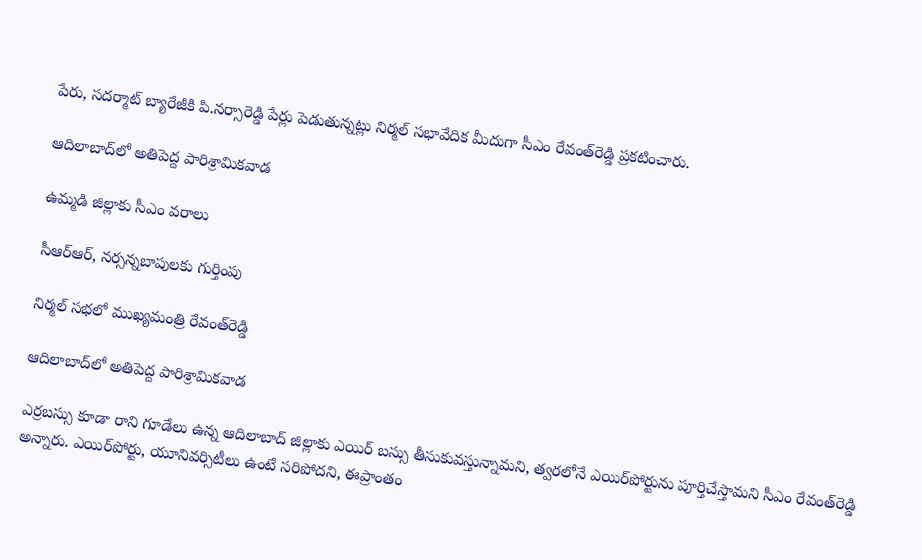పేరు, సదర్మాట్‌ బ్యారేజీకి పి.నర్సారెడ్డి పేర్లు పెడుతున్నట్లు నిర్మల్‌ సభావేదిక మీదుగా సీఎం రేవంత్‌రెడ్డి ప్రకటించారు.

ఆదిలాబాద్‌లో అతిపెద్ద పారిశ్రామికవాడ

ఉమ్మడి జిల్లాకు సీఎం వరాలు

సీఆర్‌ఆర్‌, నర్సన్నబాపులకు గుర్తింపు

నిర్మల్‌ సభలో ముఖ్యమంత్రి రేవంత్‌రెడ్డి

ఆదిలాబాద్‌లో అతిపెద్ద పారిశ్రామికవాడ

ఎర్రబస్సు కూడా రాని గూడేలు ఉన్న ఆదిలాబాద్‌ జిల్లాకు ఎయిర్‌ బస్సు తీసుకువస్తున్నామని, త్వరలోనే ఎయిర్‌పోర్టును పూర్తిచేస్తామని సీఎం రేవంత్‌రెడ్డి అన్నారు. ఎయిర్‌పోర్టు, యూనివర్సిటీలు ఉంటే సరిపోదని, ఈప్రాంతం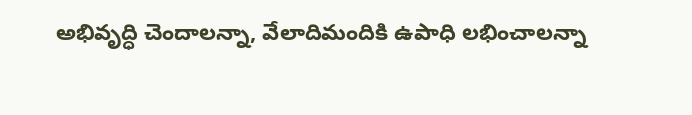అభివృద్ధి చెందాలన్నా, వేలాదిమందికి ఉపాధి లభించాలన్నా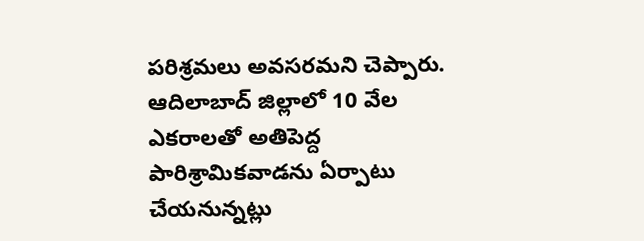పరిశ్రమలు అవసరమని చెప్పారు. ఆదిలాబాద్‌ జిల్లాలో 10 వేల ఎకరాలతో అతిపెద్ద పారిశ్రామికవాడను ఏర్పాటు చేయనున్నట్లు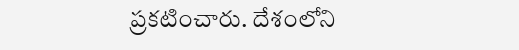ప్రకటించారు. దేశంలోని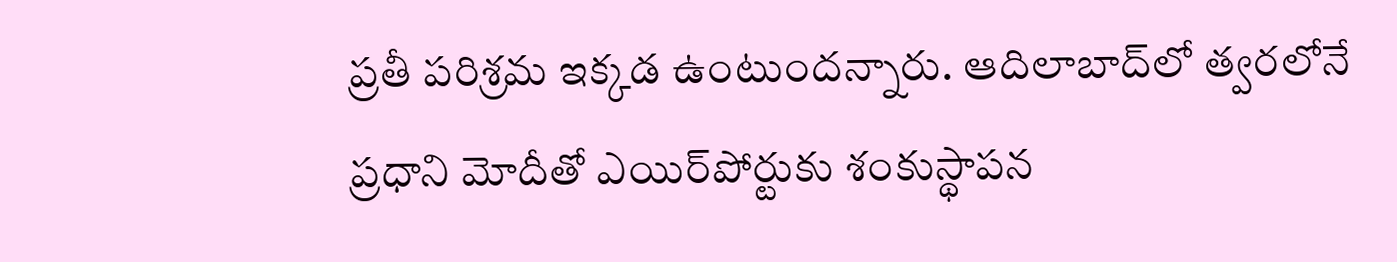ప్రతీ పరిశ్రమ ఇక్కడ ఉంటుందన్నారు. ఆదిలాబాద్‌లో త్వరలోనే ప్రధాని మోదీతో ఎయిర్‌పోర్టుకు శంకుస్థాపన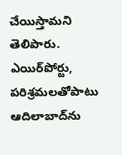చేయిస్తామని తెలిపారు. ఎయిర్‌పోర్టు, పరిశ్రమలతోపాటు ఆదిలాబాద్‌ను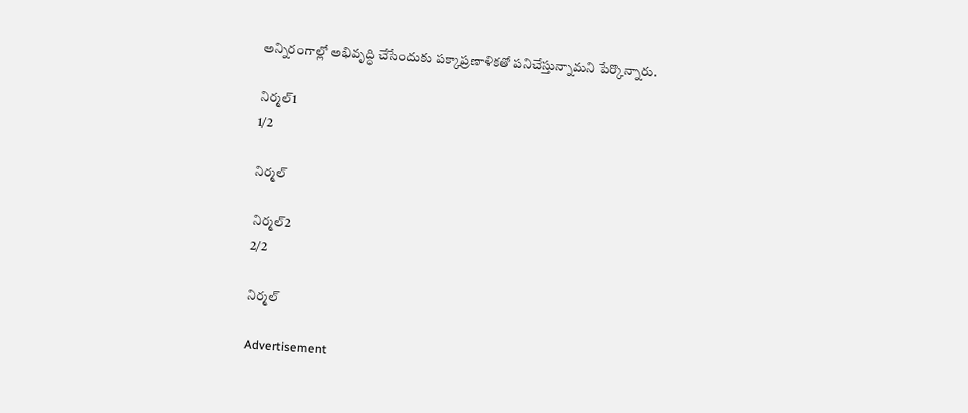అన్నిరంగాల్లో అభివృద్ధి చేసేందుకు పక్కాప్రణాళికతో పనిచేస్తున్నామని పేర్కొన్నారు.

నిర్మల్‌1
1/2

నిర్మల్‌

నిర్మల్‌2
2/2

నిర్మల్‌

Advertisement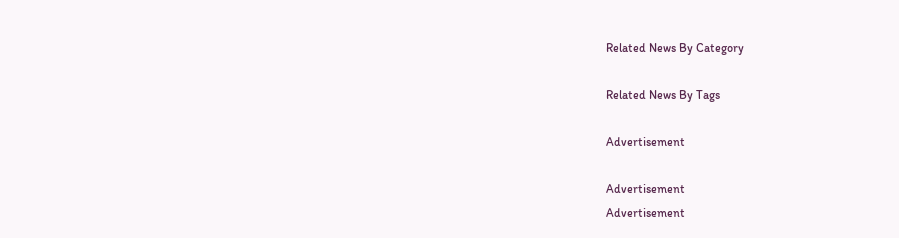Related News By Category

Related News By Tags

Advertisement

Advertisement
Advertisement